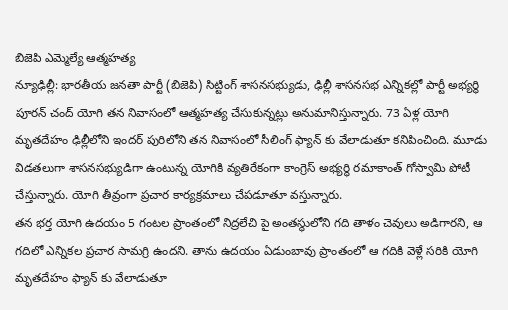బిజెపి ఎమ్మెల్యే ఆత్మహత్య
న్యూఢిల్లీ: భారతీయ జనతా పార్టీ (బిజెపి) సిట్టింగ్ శాసనసభ్యుడు, ఢిల్లీ శాసనసభ ఎన్నికల్లో పార్టీ అభ్యర్థి పూరన్ చంద్ యోగి తన నివాసంలో ఆత్మహత్య చేసుకున్నట్లు అనుమానిస్తున్నారు. 73 ఏళ్ల యోగి మృతదేహం ఢిల్లీలోని ఇందర్ పురిలోని తన నివాసంలో సీలింగ్ ఫ్యాన్ కు వేలాడుతూ కనిపించింది. మూడు విడతలుగా శాసనసభ్యుడిగా ఉంటున్న యోగికి వ్యతిరేకంగా కాంగ్రెస్ అభ్యర్థి రమాకాంత్ గోస్వామి పోటీ చేస్తున్నారు. యోగి తీవ్రంగా ప్రచార కార్యక్రమాలు చేపడూతూ వస్తున్నారు.
తన భర్త యోగి ఉదయం 5 గంటల ప్రాంతంలో నిద్రలేచి పై అంతస్థులోని గది తాళం చెవులు అడిగారని, ఆ గదిలో ఎన్నికల ప్రచార సామగ్రి ఉందని. తాను ఉదయం ఏడుంబావు ప్రాంతంలో ఆ గదికి వెళ్లే సరికి యోగి మృతదేహం ఫ్యాన్ కు వేలాడుతూ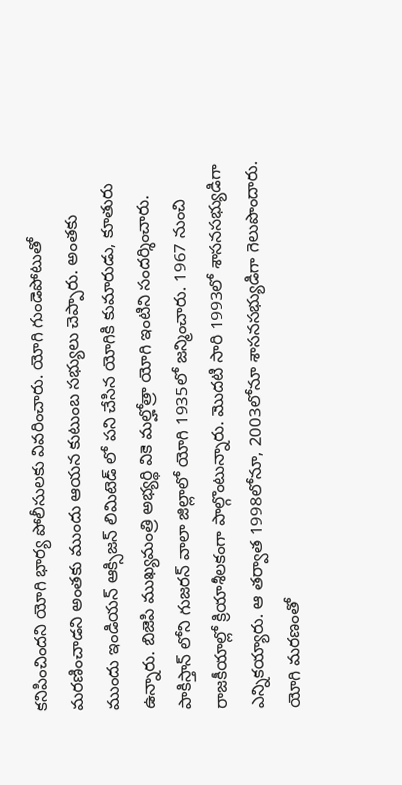కనిపించిందని యోగి భార్య పోలీసులకు వివరించారు. యోగి గుండెపోటుతో మరణించాడని అంతకు ముందు ఆయన కుటుంబ సభ్యులు చెప్పారు. అంతకు ముందు ఇండియన్ ఆక్సిజన్ లిమిటెడ్ లో పని చేసిన యోగికి కుమారుడు, కూతురు ఉన్నారు. బిజెపి ముఖ్యమంత్రి అభ్యర్థి వికె మల్హోత్రా యోగి ఇంటిని సందర్శించారు.
పాకిస్తాన్ లోని గుజరన్ వాలా జిల్లాలో యోగి 1935లో జన్మించారు. 1967 నుంచి రాజకీయాల్లో క్రియాశీలకంగా పాల్గొంటున్నారు. మొదటి సారి 1993లో శాసనసభ్యుడిగా ఎన్నికయ్యారు. ఆ తర్వాత 1998లోనూ, 2003లోనూ శాసనసభ్యుడిగా గెలుపొందారు. యోగి మరణంతో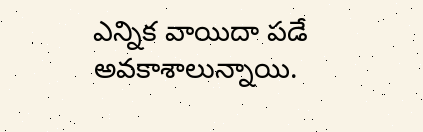ఎన్నిక వాయిదా పడే అవకాశాలున్నాయి.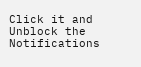Click it and Unblock the Notifications